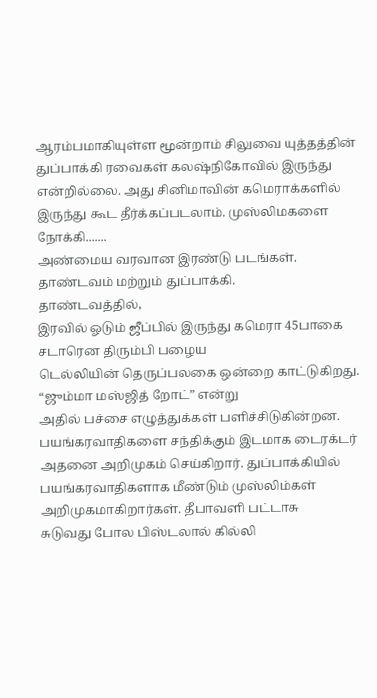ஆரம்பமாகியுள்ள மூன்றாம் சிலுவை யுத்தத்தின் துப்பாக்கி ரவைகள் கலஷ்நிகோவில் இருந்து என்றில்லை. அது சினிமாவின் கமெராக்களில் இருந்து கூட தீர்க்கப்படலாம். முஸ்லிமகளை நோக்கி.......
அண்மைய வரவான இரண்டு படங்கள். தாண்டவம் மற்றும் துப்பாக்கி.
தாண்டவத்தில்,
இரவில் ஓடும் ஜீப்பில் இருந்து கமெரா 45பாகை சடாரென திரும்பி பழைய
டெல்லியின் தெருப்பலகை ஒன்றை காட்டுகிறது. “ஜும்மா மஸ்ஜித் றோட்” என்று
அதில் பச்சை எழுத்துக்கள் பளிச்சிடுகின்றன. பயங்கரவாதிகளை சந்திக்கும் இடமாக டைரக்டர் அதனை அறிமுகம் செய்கிறார். துப்பாக்கியில்
பயங்கரவாதிகளாக மீண்டும் முஸ்லிம்கள் அறிமுகமாகிறார்கள். தீபாவளி பட்டாசு
சுடுவது போல பிஸ்டலால் கில்லி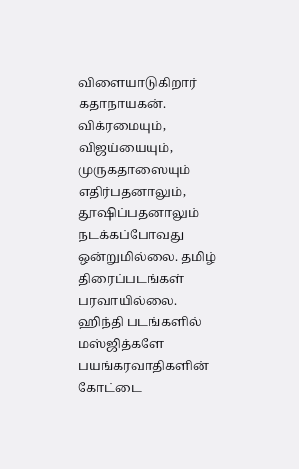விளையாடுகிறார் கதாநாயகன்.
விக்ரமையும்,
விஜய்யையும், முருகதாஸையும் எதிர்பதனாலும், தூஷிப்பதனாலும் நடக்கப்போவது
ஒன்றுமில்லை. தமிழ் திரைப்படங்கள் பரவாயில்லை. ஹிந்தி படங்களில் மஸ்ஜித்களே
பயங்கரவாதிகளின் கோட்டை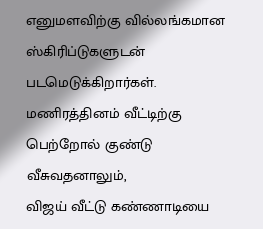எனுமளவிற்கு வில்லங்கமான ஸ்கிரிப்டுகளுடன்
படமெடுக்கிறார்கள். மணிரத்தினம் வீட்டிற்கு பெற்றோல் குண்டு வீசுவதனாலும்,
விஜய் வீட்டு கண்ணாடியை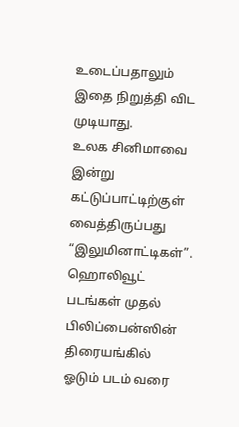உடைப்பதாலும் இதை நிறுத்தி விட முடியாது.
உலக சினிமாவை
இன்று கட்டுப்பாட்டிற்குள் வைத்திருப்பது “இலுமினாட்டிகள்”. ஹொலிவூட்
படங்கள் முதல் பிலிப்பைன்ஸின் திரையங்கில் ஓடும் படம் வரை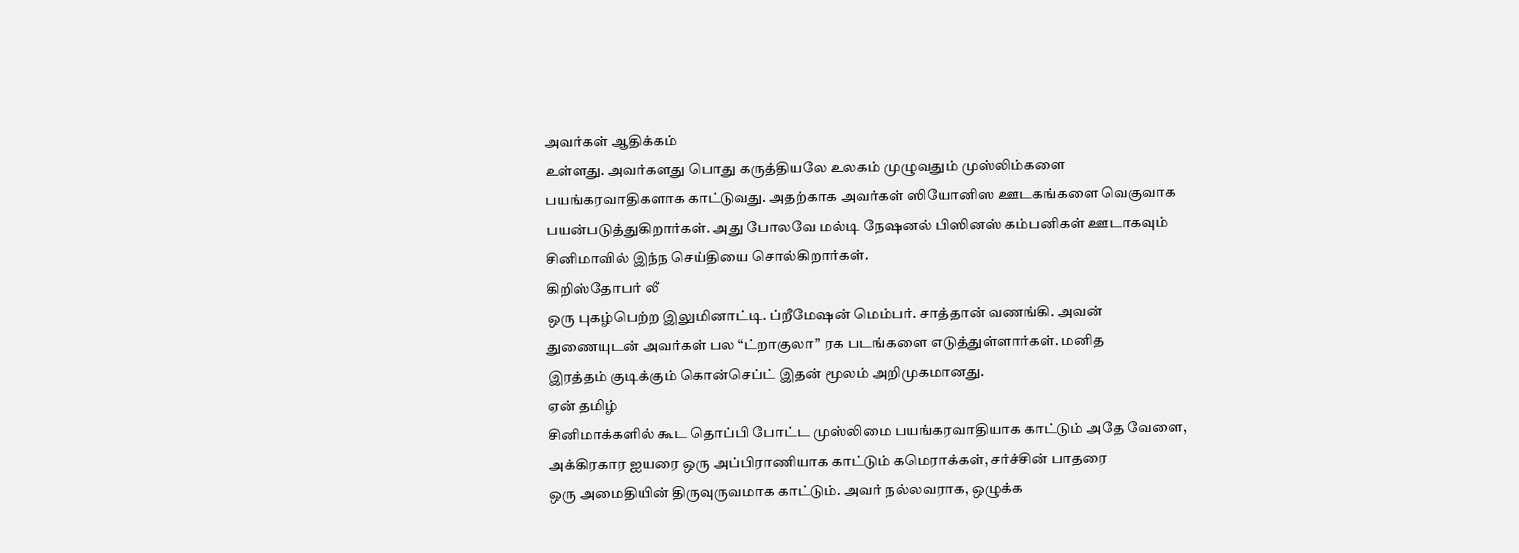அவர்கள் ஆதிக்கம்
உள்ளது. அவர்களது பொது கருத்தியலே உலகம் முழுவதும் முஸ்லிம்களை
பயங்கரவாதிகளாக காட்டுவது. அதற்காக அவர்கள் ஸியோனிஸ ஊடகங்களை வெகுவாக
பயன்படுத்துகிறார்கள். அது போலவே மல்டி நேஷனல் பிஸினஸ் கம்பனிகள் ஊடாகவும்
சினிமாவில் இந்ந செய்தியை சொல்கிறார்கள்.
கிறிஸ்தோபர் லீ
ஒரு புகழ்பெற்ற இலுமினாட்டி. ப்றீமேஷன் மெம்பர். சாத்தான் வணங்கி. அவன்
துணையுடன் அவர்கள் பல “ட்றாகுலா” ரக படங்களை எடுத்துள்ளார்கள். மனித
இரத்தம் குடிக்கும் கொன்செப்ட் இதன் மூலம் அறிமுகமானது.
ஏன் தமிழ்
சினிமாக்களில் கூட தொப்பி போட்ட முஸ்லிமை பயங்கரவாதியாக காட்டும் அதே வேளை,
அக்கிரகார ஐயரை ஒரு அப்பிராணியாக காட்டும் கமெராக்கள், சர்ச்சின் பாதரை
ஒரு அமைதியின் திருவுருவமாக காட்டும். அவர் நல்லவராக, ஒழுக்க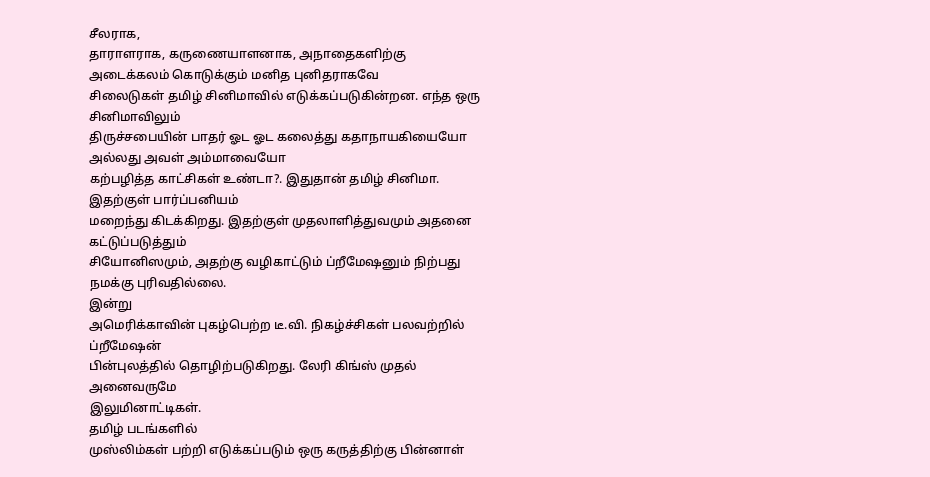சீலராக,
தாராளராக, கருணையாளனாக, அநாதைகளிற்கு அடைக்கலம் கொடுக்கும் மனித புனிதராகவே
சிலைடுகள் தமிழ் சினிமாவில் எடுக்கப்படுகின்றன. எந்த ஒரு சினிமாவிலும்
திருச்சபையின் பாதர் ஓட ஓட கலைத்து கதாநாயகியையோ அல்லது அவள் அம்மாவையோ
கற்பழித்த காட்சிகள் உண்டா?. இதுதான் தமிழ் சினிமா. இதற்குள் பார்ப்பனியம்
மறைந்து கிடக்கிறது. இதற்குள் முதலாளித்துவமும் அதனை கட்டுப்படுத்தும்
சியோனிஸமும், அதற்கு வழிகாட்டும் ப்றீமேஷனும் நிற்பது நமக்கு புரிவதில்லை.
இன்று
அமெரிக்காவின் புகழ்பெற்ற டீ.வி. நிகழ்ச்சிகள் பலவற்றில் ப்றீமேஷன்
பின்புலத்தில் தொழிற்படுகிறது. லேரி கிங்ஸ் முதல் அனைவருமே
இலுமினாட்டிகள்.
தமிழ் படங்களில்
முஸ்லிம்கள் பற்றி எடுக்கப்படும் ஒரு கருத்திற்கு பின்னாள்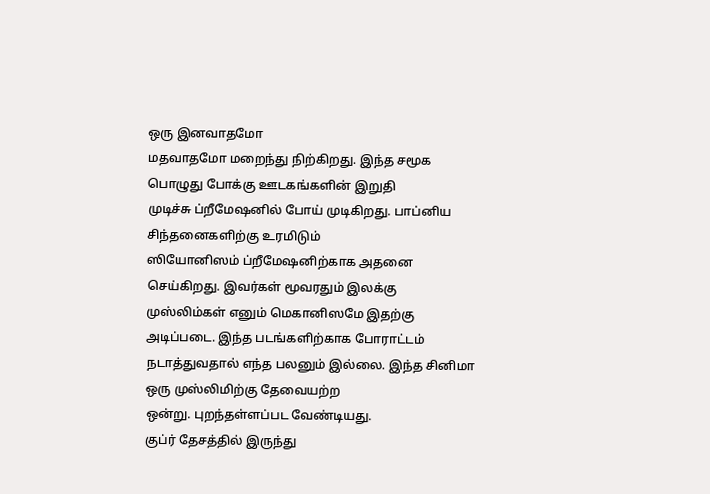ஒரு இனவாதமோ
மதவாதமோ மறைந்து நிற்கிறது. இந்த சமூக பொழுது போக்கு ஊடகங்களின் இறுதி
முடிச்சு ப்றீமேஷனில் போய் முடிகிறது. பாப்னிய சிந்தனைகளிற்கு உரமிடும்
ஸியோனிஸம் ப்றீமேஷனிற்காக அதனை செய்கிறது. இவர்கள் மூவரதும் இலக்கு
முஸ்லிம்கள் எனும் மெகானிஸமே இதற்கு அடிப்படை. இந்த படங்களிற்காக போராட்டம்
நடாத்துவதால் எந்த பலனும் இல்லை. இந்த சினிமா ஒரு முஸ்லிமிற்கு தேவையற்ற
ஒன்று. புறந்தள்ளப்பட வேண்டியது.
குப்ர் தேசத்தில் இருந்து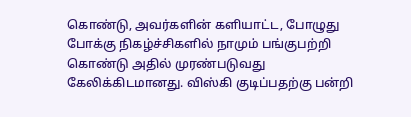கொண்டு, அவர்களின் களியாட்ட, போழுது போக்கு நிகழ்ச்சிகளில் நாமும் பங்குபற்றி கொண்டு அதில் முரண்படுவது கேலிக்கிடமானது. விஸ்கி குடிப்பதற்கு பன்றி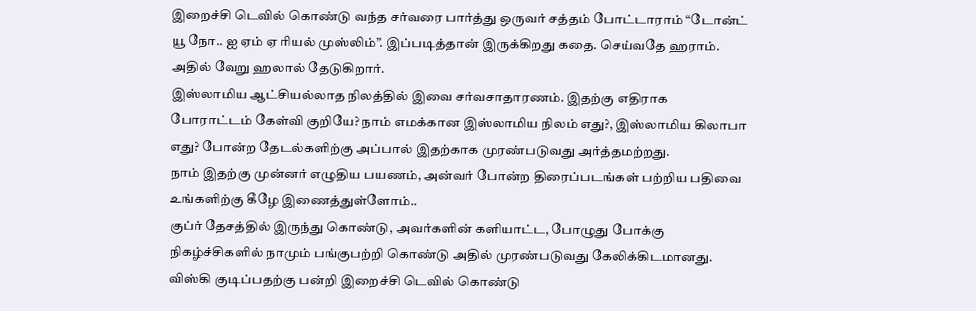இறைச்சி டெவில் கொண்டு வந்த சர்வரை பார்த்து ஒருவர் சத்தம் போட்டாராம் “டோன்ட் யூ நோ.. ஐ ஏம் ஏ ரியல் முஸ்லிம்”. இப்படித்தான் இருக்கிறது கதை. செய்வதே ஹராம். அதில் வேறு ஹலால் தேடுகிறார்.
இஸ்லாமிய ஆட்சியல்லாத நிலத்தில் இவை சர்வசாதாரணம். இதற்கு எதிராக போராட்டம் கேள்வி குறியே? நாம் எமக்கான இஸ்லாமிய நிலம் எது?, இஸ்லாமிய கிலாபா எது? போன்ற தேடல்களிற்கு அப்பால் இதற்காக முரண்படுவது அர்த்தமற்றது.
நாம் இதற்கு முன்னர் எழுதிய பயணம், அன்வர் போன்ற திரைப்படங்கள் பற்றிய பதிவை உங்களிற்கு கீழே இணைத்துள்ளோம்..
குப்ர் தேசத்தில் இருந்து கொண்டு, அவர்களின் களியாட்ட, போழுது போக்கு நிகழ்ச்சிகளில் நாமும் பங்குபற்றி கொண்டு அதில் முரண்படுவது கேலிக்கிடமானது. விஸ்கி குடிப்பதற்கு பன்றி இறைச்சி டெவில் கொண்டு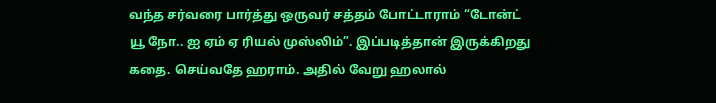வந்த சர்வரை பார்த்து ஒருவர் சத்தம் போட்டாராம் “டோன்ட் யூ நோ.. ஐ ஏம் ஏ ரியல் முஸ்லிம்”. இப்படித்தான் இருக்கிறது கதை. செய்வதே ஹராம். அதில் வேறு ஹலால்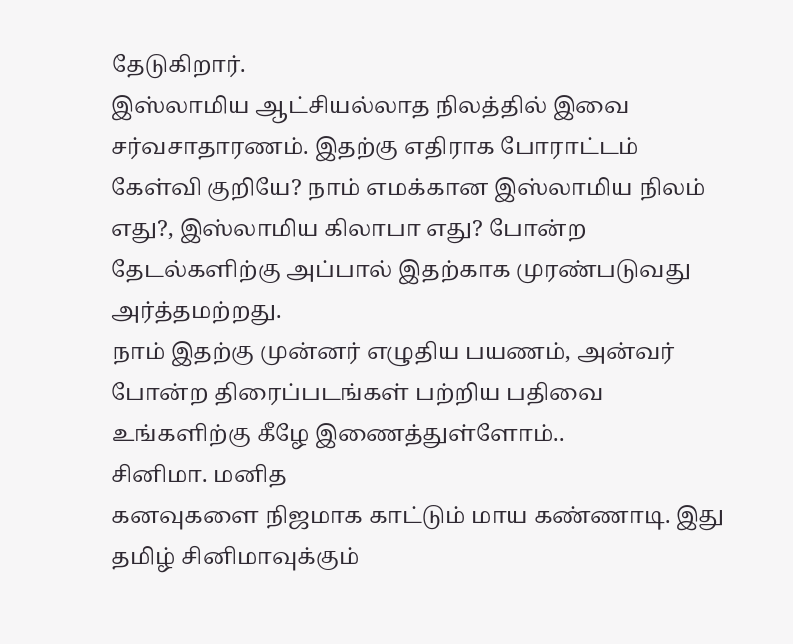தேடுகிறார்.
இஸ்லாமிய ஆட்சியல்லாத நிலத்தில் இவை சர்வசாதாரணம். இதற்கு எதிராக போராட்டம் கேள்வி குறியே? நாம் எமக்கான இஸ்லாமிய நிலம் எது?, இஸ்லாமிய கிலாபா எது? போன்ற தேடல்களிற்கு அப்பால் இதற்காக முரண்படுவது அர்த்தமற்றது.
நாம் இதற்கு முன்னர் எழுதிய பயணம், அன்வர் போன்ற திரைப்படங்கள் பற்றிய பதிவை உங்களிற்கு கீழே இணைத்துள்ளோம்..
சினிமா. மனித
கனவுகளை நிஜமாக காட்டும் மாய கண்ணாடி. இது தமிழ் சினிமாவுக்கும்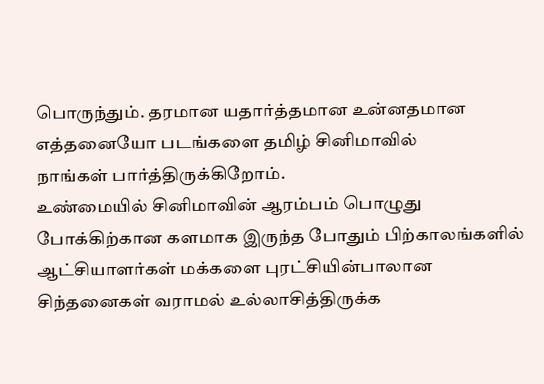பொருந்தும். தரமான யதார்த்தமான உன்னதமான எத்தனையோ படங்களை தமிழ் சினிமாவில்
நாங்கள் பார்த்திருக்கிறோம்.
உண்மையில் சினிமாவின் ஆரம்பம் பொழுது போக்கிற்கான களமாக இருந்த போதும் பிற்காலங்களில் ஆட்சியாளர்கள் மக்களை புரட்சியின்பாலான சிந்தனைகள் வராமல் உல்லாசித்திருக்க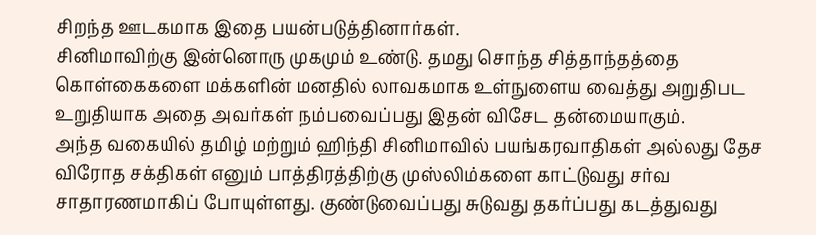சிறந்த ஊடகமாக இதை பயன்படுத்தினார்கள்.
சினிமாவிற்கு இன்னொரு முகமும் உண்டு. தமது சொந்த சித்தாந்தத்தை கொள்கைகளை மக்களின் மனதில் லாவகமாக உள்நுளைய வைத்து அறுதிபட உறுதியாக அதை அவர்கள் நம்பவைப்பது இதன் விசேட தன்மையாகும்.
அந்த வகையில் தமிழ் மற்றும் ஹிந்தி சினிமாவில் பயங்கரவாதிகள் அல்லது தேச விரோத சக்திகள் எனும் பாத்திரத்திற்கு முஸ்லிம்களை காட்டுவது சர்வ சாதாரணமாகிப் போயுள்ளது. குண்டுவைப்பது சுடுவது தகர்ப்பது கடத்துவது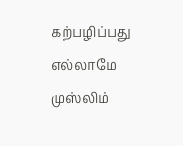கற்பழிப்பது எல்லாமே முஸ்லிம்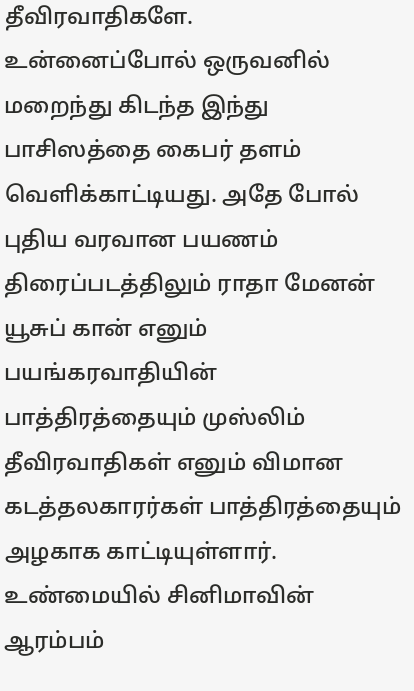தீவிரவாதிகளே.
உன்னைப்போல் ஒருவனில் மறைந்து கிடந்த இந்து பாசிஸத்தை கைபர் தளம் வெளிக்காட்டியது. அதே போல் புதிய வரவான பயணம் திரைப்படத்திலும் ராதா மேனன் யூசுப் கான் எனும் பயங்கரவாதியின் பாத்திரத்தையும் முஸ்லிம் தீவிரவாதிகள் எனும் விமான கடத்தலகாரர்கள் பாத்திரத்தையும் அழகாக காட்டியுள்ளார்.
உண்மையில் சினிமாவின் ஆரம்பம்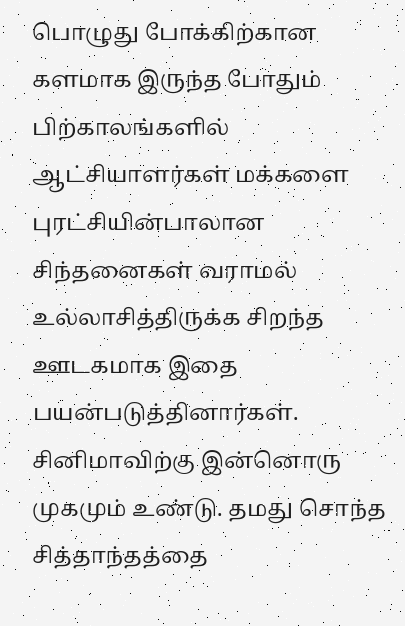பொழுது போக்கிற்கான களமாக இருந்த போதும் பிற்காலங்களில் ஆட்சியாளர்கள் மக்களை புரட்சியின்பாலான சிந்தனைகள் வராமல் உல்லாசித்திருக்க சிறந்த ஊடகமாக இதை பயன்படுத்தினார்கள்.
சினிமாவிற்கு இன்னொரு முகமும் உண்டு. தமது சொந்த சித்தாந்தத்தை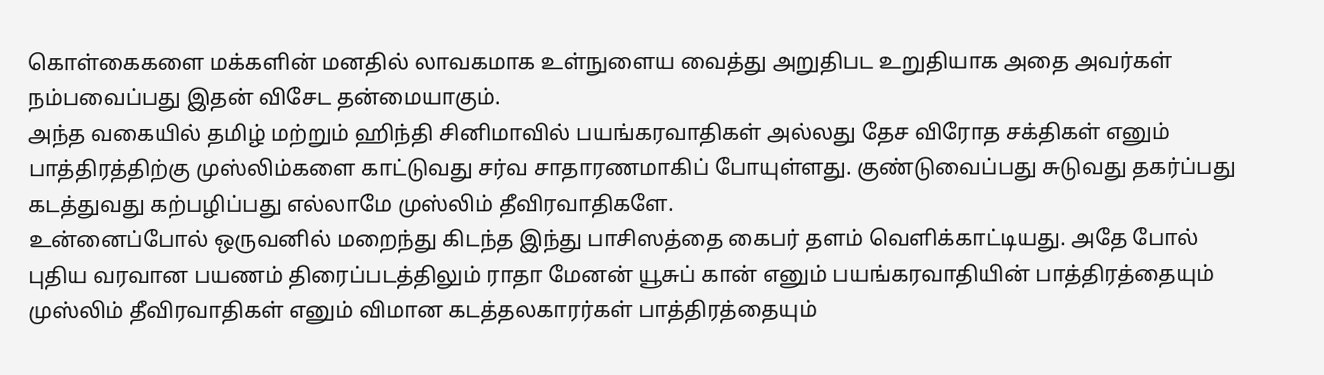கொள்கைகளை மக்களின் மனதில் லாவகமாக உள்நுளைய வைத்து அறுதிபட உறுதியாக அதை அவர்கள் நம்பவைப்பது இதன் விசேட தன்மையாகும்.
அந்த வகையில் தமிழ் மற்றும் ஹிந்தி சினிமாவில் பயங்கரவாதிகள் அல்லது தேச விரோத சக்திகள் எனும் பாத்திரத்திற்கு முஸ்லிம்களை காட்டுவது சர்வ சாதாரணமாகிப் போயுள்ளது. குண்டுவைப்பது சுடுவது தகர்ப்பது கடத்துவது கற்பழிப்பது எல்லாமே முஸ்லிம் தீவிரவாதிகளே.
உன்னைப்போல் ஒருவனில் மறைந்து கிடந்த இந்து பாசிஸத்தை கைபர் தளம் வெளிக்காட்டியது. அதே போல் புதிய வரவான பயணம் திரைப்படத்திலும் ராதா மேனன் யூசுப் கான் எனும் பயங்கரவாதியின் பாத்திரத்தையும் முஸ்லிம் தீவிரவாதிகள் எனும் விமான கடத்தலகாரர்கள் பாத்திரத்தையும்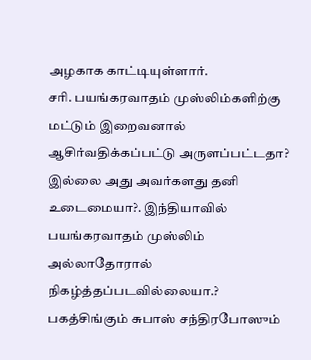அழகாக காட்டியுள்ளார்.
சரி. பயங்கரவாதம் முஸ்லிம்களிற்கு மட்டும் இறைவனால் ஆசிர்வதிக்கப்பட்டு அருளப்பட்டதா? இல்லை அது அவர்களது தனி உடைமையா?. இந்தியாவில் பயங்கரவாதம் முஸ்லிம் அல்லாதோரால் நிகழ்த்தப்படவில்லையா.?
பகத்சிங்கும் சுபாஸ் சந்திரபோஸும்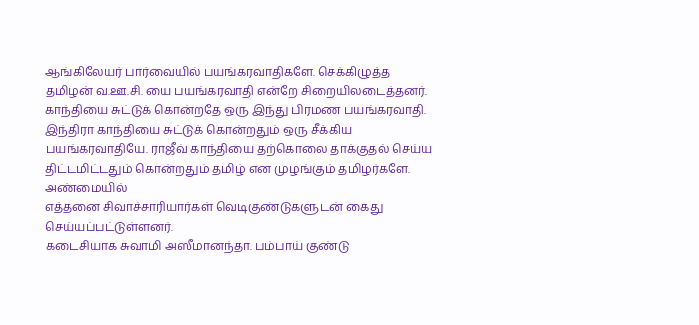ஆங்கிலேயர் பார்வையில் பயங்கரவாதிகளே. செக்கிழுத்த தமிழன் வ.ஊ.சி. யை பயங்கரவாதி என்றே சிறையிலடைத்தனர். காந்தியை சுட்டுக் கொன்றதே ஒரு இந்து பிரமண பயங்கரவாதி. இந்திரா காந்தியை சுட்டுக் கொன்றதும் ஒரு சீக்கிய பயங்கரவாதியே. ராஜீவ் காந்தியை தற்கொலை தாக்குதல் செய்ய திட்டமிட்டதும் கொன்றதும் தமிழ் என முழங்கும் தமிழர்களே.
அண்மையில்
எத்தனை சிவாச்சாரியார்கள் வெடிகுண்டுகளுடன் கைது செய்யப்பட்டுள்ளனர்.
கடைசியாக சுவாமி அஸீமானந்தா. பம்பாய் குண்டு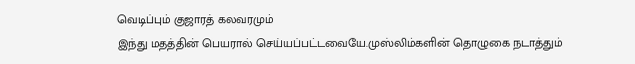வெடிப்பும் குஜாரத் கலவரமும்
இந்து மதத்தின் பெயரால் செய்யப்பட்டவையே.முஸ்லிம்களின் தொழுகை நடாத்தும்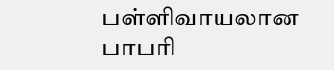பள்ளிவாயலான பாபரி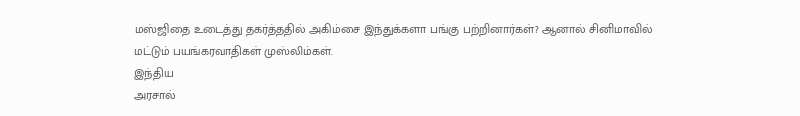மஸ்ஜிதை உடைத்து தகர்த்ததில் அகிம்சை இந்துக்களா பங்கு பற்றினார்கள்? ஆனால் சினிமாவில் மட்டும் பயங்கரவாதிகள் முஸ்லிம்கள்.
இந்திய
அரசால்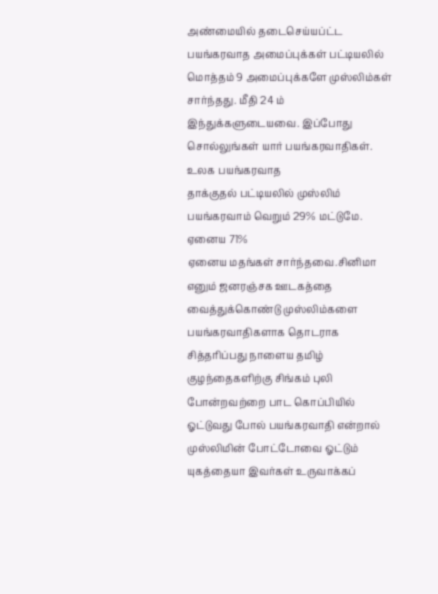அண்மையில் தடைசெய்யப்ட்ட பயங்கரவாத அமைப்புக்கள் பட்டியலில்
மொத்தம் 9 அமைப்புக்களே முஸ்லிம்கள் சார்ந்தது. மீதி 24 ம்
இந்துக்களுடையவை. இப்போது சொல்லுங்கள் யார் பயங்கரவாதிகள். உலக பயங்கரவாத
தாக்குதல் பட்டியலில் முஸ்லிம் பயங்கரவாம் வெறும் 29% மட்டுமே. ஏனைய 71%
ஏனைய மதங்கள் சார்ந்தவை.சினிமா எனும் ஜனரஞ்சக ஊடகத்தை வைத்துக்கொண்டு முஸ்லிம்களை பயங்கரவாதிகளாக தொடராக சித்தரிப்பது நாளைய தமிழ் குழந்தைகளிற்கு சிங்கம் புலி போன்றவற்றை பாட கொப்பியில் ஓட்டுவது போல் பயங்கரவாதி என்றால் முஸ்லிமின் போட்டோவை ஓட்டும் யுகத்தையா இவர்கள் உருவாக்கப்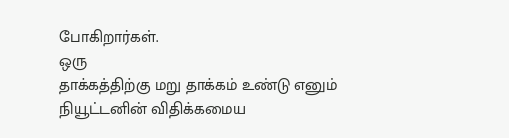போகிறார்கள்.
ஒரு
தாக்கத்திற்கு மறு தாக்கம் உண்டு எனும் நியூட்டனின் விதிக்கமைய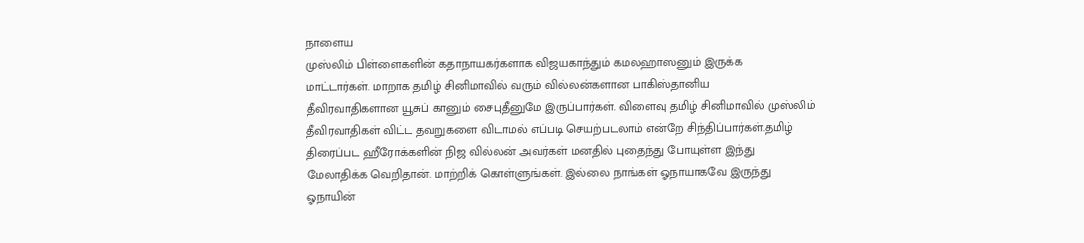நாளைய
முஸ்லிம் பிள்ளைகளின் கதாநாயகர்களாக விஜயகாந்தும் கமலஹாஸனும் இருக்க
மாட்டார்கள். மாறாக தமிழ் சினிமாவில் வரும் வில்லன்களான பாகிஸ்தானிய
தீவிரவாதிகளான யூசுப் கானும் சைபுதீனுமே இருப்பார்கள். விளைவு தமிழ் சினிமாவில் முஸ்லிம் தீவிரவாதிகள் விட்ட தவறுகளை விடாமல் எப்படி செயற்படலாம் என்றே சிந்திப்பார்கள்.தமிழ் திரைப்பட ஹீரோக்களின் நிஜ வில்லன் அவர்கள் மனதில் புதைந்து போயுள்ள இந்து மேலாதிக்க வெறிதான். மாற்றிக் கொள்ளுங்கள். இல்லை நாங்கள் ஓநாயாகவே இருந்து ஓநாயின்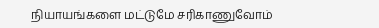நியாயங்களை மட்டுமே சரிகாணுவோம்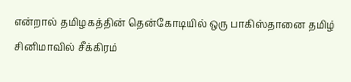என்றால் தமிழகத்தின் தென்கோடியில் ஒரு பாகிஸ்தானை தமிழ் சினிமாவில் சீக்கிரம்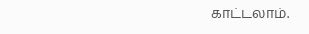காட்டலாம்.